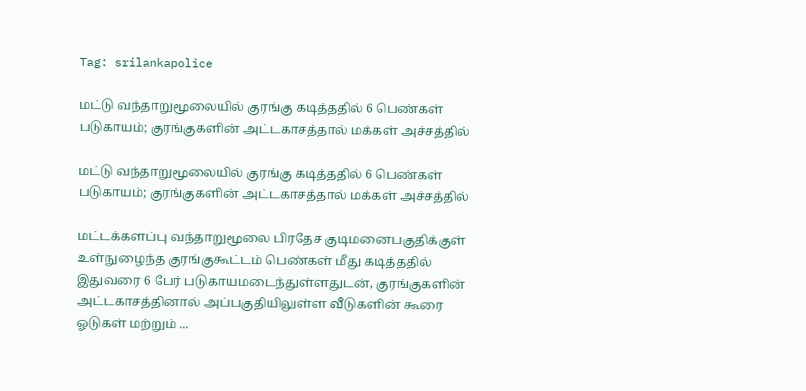Tag: srilankapolice

மட்டு வந்தாறுமூலையில் குரங்கு கடித்ததில் 6 பெண்கள் படுகாயம்; குரங்குகளின் அட்டகாசத்தால் மக்கள் அச்சத்தில்

மட்டு வந்தாறுமூலையில் குரங்கு கடித்ததில் 6 பெண்கள் படுகாயம்; குரங்குகளின் அட்டகாசத்தால் மக்கள் அச்சத்தில்

மட்டக்களப்பு வந்தாறுமூலை பிரதேச குடிமனைபகுதிக்குள் உள்நுழைந்த குரங்குகூட்டம் பெண்கள் மீது கடித்ததில் இதுவரை 6 பேர் படுகாயமடைந்துள்ளதுடன், குரங்குகளின் அட்டகாசத்தினால் அப்பகுதியிலுள்ள வீடுகளின் கூரை ஓடுகள் மற்றும் ...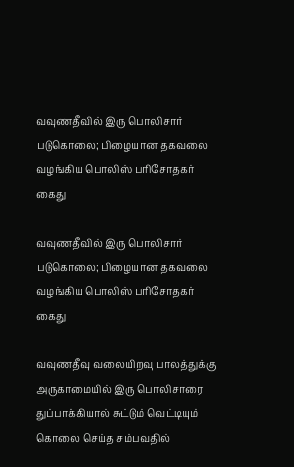வவுணதீவில் இரு பொலிசார் படுகொலை; பிழையான தகவலை வழங்கிய பொலிஸ் பரிசோதகர் கைது

வவுணதீவில் இரு பொலிசார் படுகொலை; பிழையான தகவலை வழங்கிய பொலிஸ் பரிசோதகர் கைது

வவுணதீவு வலையிறவு பாலத்துக்கு அருகாமையில் இரு பொலிசாரை துப்பாக்கியால் சுட்டும் வெட்டியும் கொலை செய்த சம்பவதில்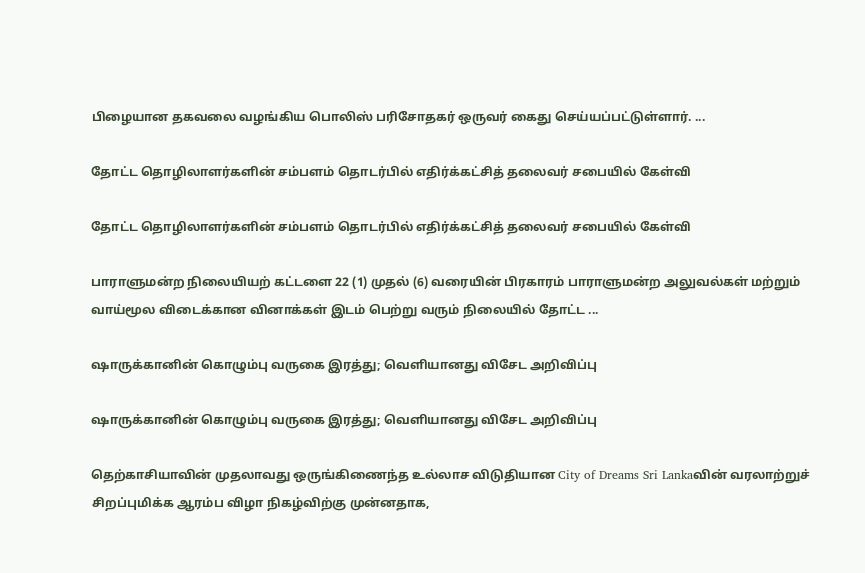பிழையான தகவலை வழங்கிய பொலிஸ் பரிசோதகர் ஒருவர் கைது செய்யப்பட்டுள்ளார். ...

தோட்ட தொழிலாளர்களின் சம்பளம் தொடர்பில் எதிர்க்கட்சித் தலைவர் சபையில் கேள்வி

தோட்ட தொழிலாளர்களின் சம்பளம் தொடர்பில் எதிர்க்கட்சித் தலைவர் சபையில் கேள்வி

பாராளுமன்ற நிலையியற் கட்டளை 22 (1) முதல் (6) வரையின் பிரகாரம் பாராளுமன்ற அலுவல்கள் மற்றும் வாய்மூல விடைக்கான வினாக்கள் இடம் பெற்று வரும் நிலையில் தோட்ட ...

ஷாருக்கானின் கொழும்பு வருகை இரத்து; வெளியானது விசேட அறிவிப்பு

ஷாருக்கானின் கொழும்பு வருகை இரத்து; வெளியானது விசேட அறிவிப்பு

தெற்காசியாவின் முதலாவது ஒருங்கிணைந்த உல்லாச விடுதியான City of Dreams Sri Lankaவின் வரலாற்றுச் சிறப்புமிக்க ஆரம்ப விழா நிகழ்விற்கு முன்னதாக,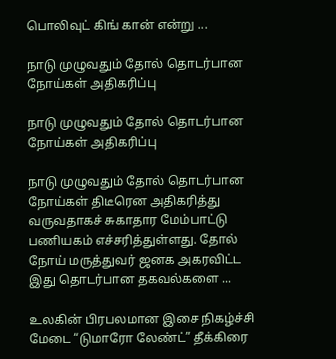பொலிவுட் கிங் கான் என்று ...

நாடு முழுவதும் தோல் தொடர்பான நோய்கள் அதிகரிப்பு

நாடு முழுவதும் தோல் தொடர்பான நோய்கள் அதிகரிப்பு

நாடு முழுவதும் தோல் தொடர்பான நோய்கள் திடீரென அதிகரித்து வருவதாகச் சுகாதார மேம்பாட்டு பணியகம் எச்சரித்துள்ளது. தோல் நோய் மருத்துவர் ஜனக அகரவிட்ட இது தொடர்பான தகவல்களை ...

உலகின் பிரபலமான இசை நிகழ்ச்சி மேடை “டுமாரோ லேண்ட்” தீக்கிரை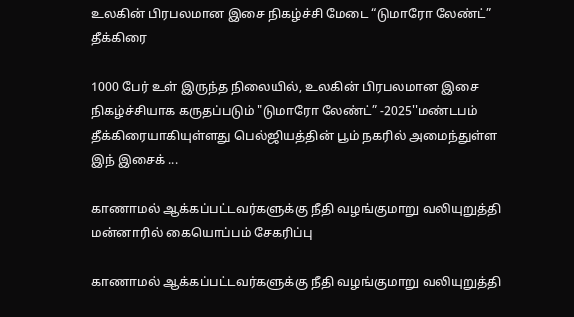உலகின் பிரபலமான இசை நிகழ்ச்சி மேடை “டுமாரோ லேண்ட்” தீக்கிரை

1000 பேர் உள் இருந்த நிலையில், உலகின் பிரபலமான இசை நிகழ்ச்சியாக கருதப்படும் "டுமாரோ லேண்ட்” -2025''மண்டபம் தீக்கிரையாகியுள்ளது பெல்ஜியத்தின் பூம் நகரில் அமைந்துள்ள இந் இசைக் ...

காணாமல் ஆக்கப்பட்டவர்களுக்கு நீதி வழங்குமாறு வலியுறுத்தி மன்னாரில் கையொப்பம் சேகரிப்பு

காணாமல் ஆக்கப்பட்டவர்களுக்கு நீதி வழங்குமாறு வலியுறுத்தி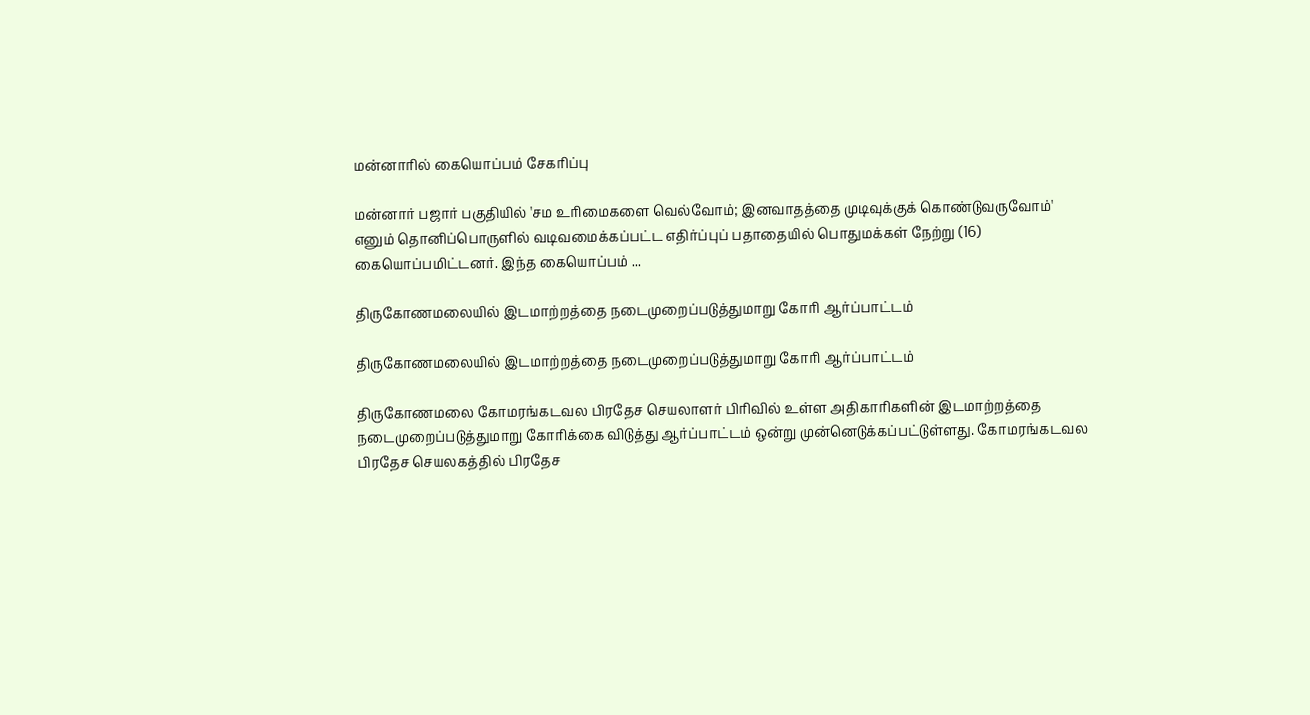மன்னாரில் கையொப்பம் சேகரிப்பு

மன்னார் பஜார் பகுதியில் 'சம உரிமைகளை வெல்வோம்; இனவாதத்தை முடிவுக்குக் கொண்டுவருவோம்' எனும் தொனிப்பொருளில் வடிவமைக்கப்பட்ட எதிர்ப்புப் பதாதையில் பொதுமக்கள் நேற்று (16) கையொப்பமிட்டனர். இந்த கையொப்பம் ...

திருகோணமலையில் இடமாற்றத்தை நடைமுறைப்படுத்துமாறு கோரி ஆர்ப்பாட்டம்

திருகோணமலையில் இடமாற்றத்தை நடைமுறைப்படுத்துமாறு கோரி ஆர்ப்பாட்டம்

திருகோணமலை கோமரங்கடவல பிரதேச செயலாளர் பிரிவில் உள்ள அதிகாரிகளின் இடமாற்றத்தை நடைமுறைப்படுத்துமாறு கோரிக்கை விடுத்து ஆர்ப்பாட்டம் ஒன்று முன்னெடுக்கப்பட்டுள்ளது. கோமரங்கடவல பிரதேச செயலகத்தில் பிரதேச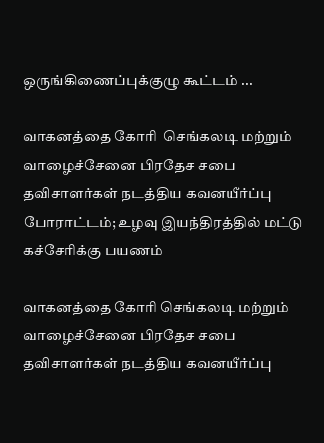ஒருங்கிணைப்புக்குழு கூட்டம் ...

வாகனத்தை கோரி  செங்கலடி மற்றும் வாழைச்சேனை பிரதேச சபை தவிசாளர்கள் நடத்திய கவனயீர்ப்பு போராட்டம்; உழவு இயந்திரத்தில் மட்டு கச்சேரிக்கு பயணம்

வாகனத்தை கோரி செங்கலடி மற்றும் வாழைச்சேனை பிரதேச சபை தவிசாளர்கள் நடத்திய கவனயீர்ப்பு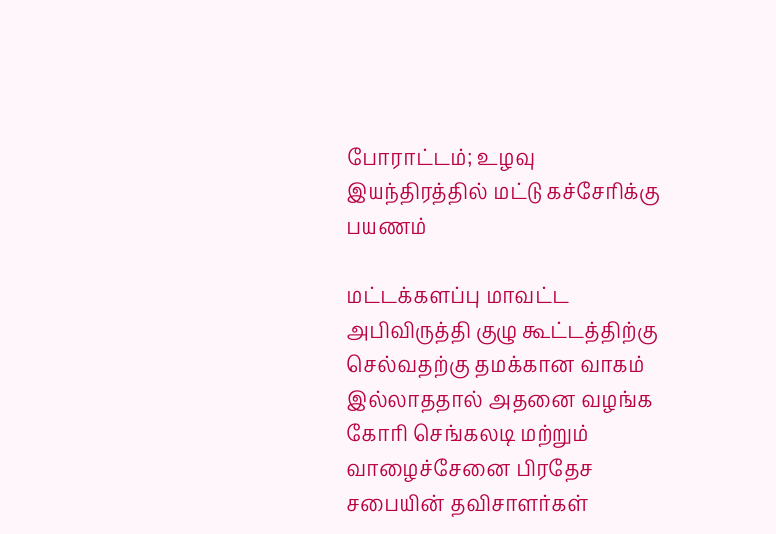போராட்டம்; உழவு இயந்திரத்தில் மட்டு கச்சேரிக்கு பயணம்

மட்டக்களப்பு மாவட்ட அபிவிருத்தி குழு கூட்டத்திற்கு செல்வதற்கு தமக்கான வாகம் இல்லாததால் அதனை வழங்க கோரி செங்கலடி மற்றும் வாழைச்சேனை பிரதேச சபையின் தவிசாளர்கள்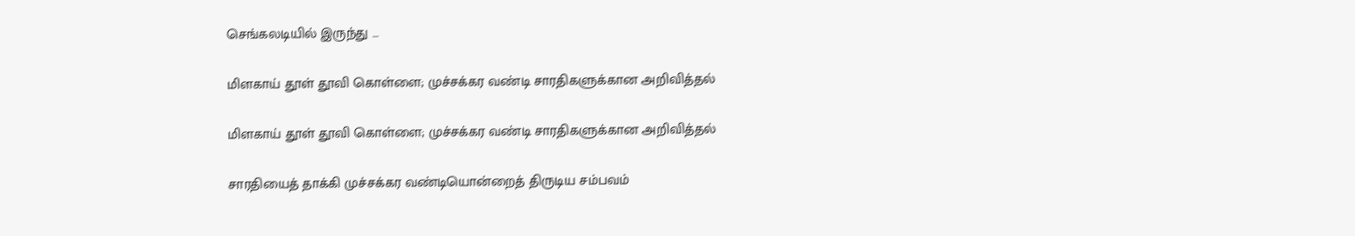செங்கலடியில் இருந்து ...

மிளகாய் தூள் தூவி கொள்ளை; முச்சக்கர வண்டி சாரதிகளுக்கான அறிவித்தல்

மிளகாய் தூள் தூவி கொள்ளை; முச்சக்கர வண்டி சாரதிகளுக்கான அறிவித்தல்

சாரதியைத் தாக்கி முச்சக்கர வண்டியொன்றைத் திருடிய சம்பவம்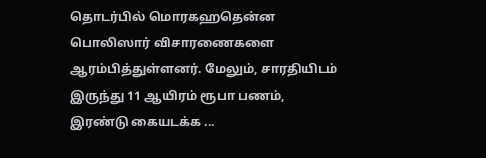தொடர்பில் மொரகஹதென்ன பொலிஸார் விசாரணைகளை ஆரம்பித்துள்ளனர். மேலும், சாரதியிடம் இருந்து 11 ஆயிரம் ரூபா பணம், இரண்டு கையடக்க ...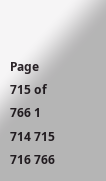Page 715 of 766 1 714 715 716 766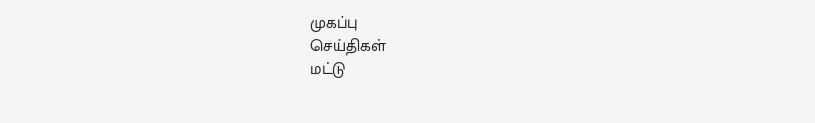முகப்பு
செய்திகள்
மட்டு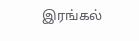இரங்கல்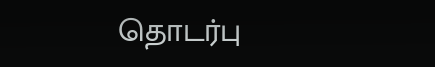தொடர்பு